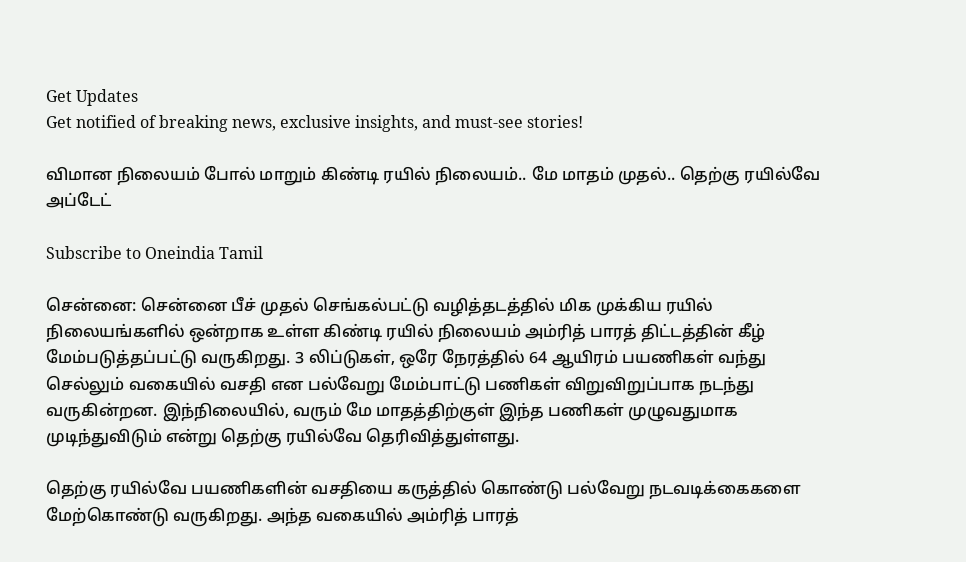Get Updates
Get notified of breaking news, exclusive insights, and must-see stories!

விமான நிலையம் போல் மாறும் கிண்டி ரயில் நிலையம்.. மே மாதம் முதல்.. தெற்கு ரயில்வே அப்டேட்

Subscribe to Oneindia Tamil

சென்னை: சென்னை பீச் முதல் செங்கல்பட்டு வழித்தடத்தில் மிக முக்கிய ரயில் நிலையங்களில் ஒன்றாக உள்ள கிண்டி ரயில் நிலையம் அம்ரித் பாரத் திட்டத்தின் கீழ் மேம்படுத்தப்பட்டு வருகிறது. 3 லிப்டுகள், ஒரே நேரத்தில் 64 ஆயிரம் பயணிகள் வந்து செல்லும் வகையில் வசதி என பல்வேறு மேம்பாட்டு பணிகள் விறுவிறுப்பாக நடந்து வருகின்றன. இந்நிலையில், வரும் மே மாதத்திற்குள் இந்த பணிகள் முழுவதுமாக முடிந்துவிடும் என்று தெற்கு ரயில்வே தெரிவித்துள்ளது.

தெற்கு ரயில்வே பயணிகளின் வசதியை கருத்தில் கொண்டு பல்வேறு நடவடிக்கைகளை மேற்கொண்டு வருகிறது. அந்த வகையில் அம்ரித் பாரத்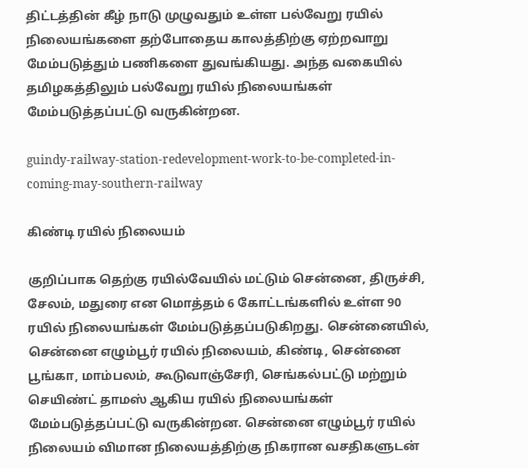திட்டத்தின் கீழ் நாடு முழுவதும் உள்ள பல்வேறு ரயில் நிலையங்களை தற்போதைய காலத்திற்கு ஏற்றவாறு மேம்படுத்தும் பணிகளை துவங்கியது. அந்த வகையில் தமிழகத்திலும் பல்வேறு ரயில் நிலையங்கள் மேம்படுத்தப்பட்டு வருகின்றன.

guindy-railway-station-redevelopment-work-to-be-completed-in-coming-may-southern-railway

கிண்டி ரயில் நிலையம்

குறிப்பாக தெற்கு ரயில்வேயில் மட்டும் சென்னை, திருச்சி, சேலம், மதுரை என மொத்தம் 6 கோட்டங்களில் உள்ள 90 ரயில் நிலையங்கள் மேம்படுத்தப்படுகிறது. சென்னையில், சென்னை எழும்பூர் ரயில் நிலையம், கிண்டி, சென்னை பூங்கா, மாம்பலம், கூடுவாஞ்சேரி, செங்கல்பட்டு மற்றும் செயிண்ட் தாமஸ் ஆகிய ரயில் நிலையங்கள் மேம்படுத்தப்பட்டு வருகின்றன. சென்னை எழும்பூர் ரயில் நிலையம் விமான நிலையத்திற்கு நிகரான வசதிகளுடன்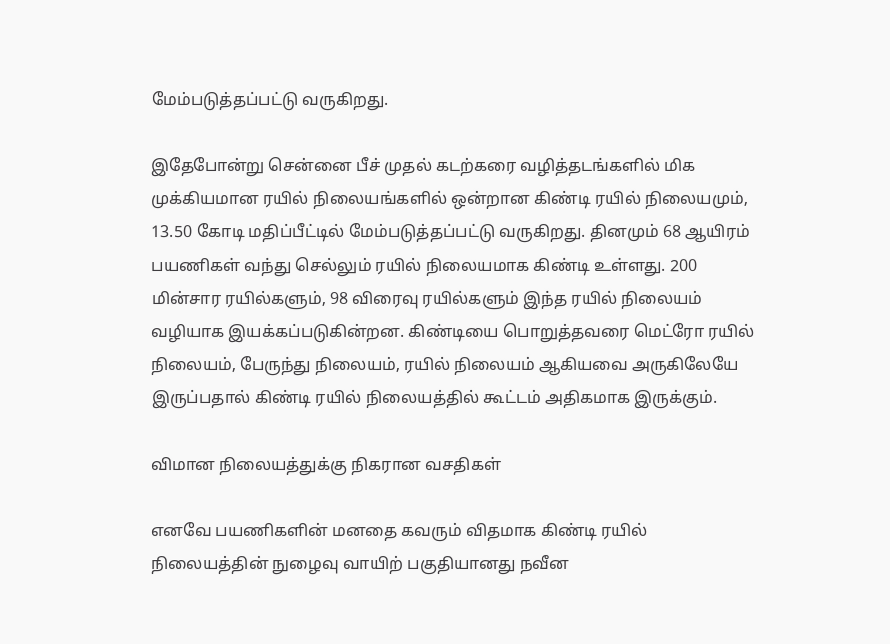மேம்படுத்தப்பட்டு வருகிறது.

இதேபோன்று சென்னை பீச் முதல் கடற்கரை வழித்தடங்களில் மிக முக்கியமான ரயில் நிலையங்களில் ஒன்றான கிண்டி ரயில் நிலையமும், 13.50 கோடி மதிப்பீட்டில் மேம்படுத்தப்பட்டு வருகிறது. தினமும் 68 ஆயிரம் பயணிகள் வந்து செல்லும் ரயில் நிலையமாக கிண்டி உள்ளது. 200 மின்சார ரயில்களும், 98 விரைவு ரயில்களும் இந்த ரயில் நிலையம் வழியாக இயக்கப்படுகின்றன. கிண்டியை பொறுத்தவரை மெட்ரோ ரயில் நிலையம், பேருந்து நிலையம், ரயில் நிலையம் ஆகியவை அருகிலேயே இருப்பதால் கிண்டி ரயில் நிலையத்தில் கூட்டம் அதிகமாக இருக்கும்.

விமான நிலையத்துக்கு நிகரான வசதிகள்

எனவே பயணிகளின் மனதை கவரும் விதமாக கிண்டி ரயில் நிலையத்தின் நுழைவு வாயிற் பகுதியானது நவீன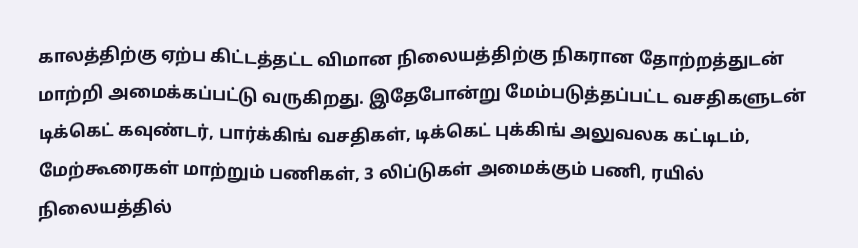காலத்திற்கு ஏற்ப கிட்டத்தட்ட விமான நிலையத்திற்கு நிகரான தோற்றத்துடன் மாற்றி அமைக்கப்பட்டு வருகிறது. இதேபோன்று மேம்படுத்தப்பட்ட வசதிகளுடன் டிக்கெட் கவுண்டர், பார்க்கிங் வசதிகள், டிக்கெட் புக்கிங் அலுவலக கட்டிடம், மேற்கூரைகள் மாற்றும் பணிகள், 3 லிப்டுகள் அமைக்கும் பணி, ரயில் நிலையத்தில்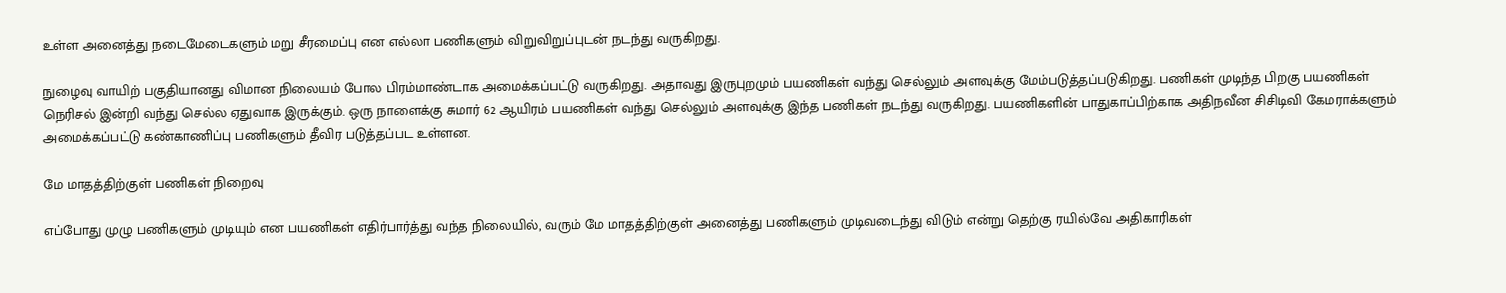உள்ள அனைத்து நடைமேடைகளும் மறு சீரமைப்பு என எல்லா பணிகளும் விறுவிறுப்புடன் நடந்து வருகிறது.

நுழைவு வாயிற் பகுதியானது விமான நிலையம் போல பிரம்மாண்டாக அமைக்கப்பட்டு வருகிறது. அதாவது இருபுறமும் பயணிகள் வந்து செல்லும் அளவுக்கு மேம்படுத்தப்படுகிறது. பணிகள் முடிந்த பிறகு பயணிகள் நெரிசல் இன்றி வந்து செல்ல ஏதுவாக இருக்கும். ஒரு நாளைக்கு சுமார் 62 ஆயிரம் பயணிகள் வந்து செல்லும் அளவுக்கு இந்த பணிகள் நடந்து வருகிறது. பயணிகளின் பாதுகாப்பிற்காக அதிநவீன சிசிடிவி கேமராக்களும் அமைக்கப்பட்டு கண்காணிப்பு பணிகளும் தீவிர படுத்தப்பட உள்ளன.

மே மாதத்திற்குள் பணிகள் நிறைவு

எப்போது முழு பணிகளும் முடியும் என பயணிகள் எதிர்பார்த்து வந்த நிலையில், வரும் மே மாதத்திற்குள் அனைத்து பணிகளும் முடிவடைந்து விடும் என்று தெற்கு ரயில்வே அதிகாரிகள்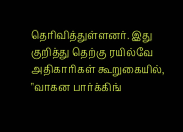தெரிவித்துள்ளனர். இது குறித்து தெற்கு ரயில்வே அதிகாரிகள் கூறுகையில், "வாகன பார்க்கிங்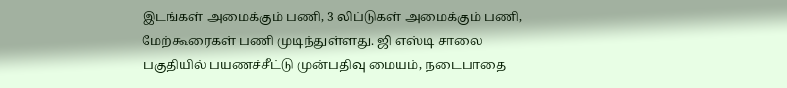இடங்கள் அமைக்கும் பணி, 3 லிப்டுகள் அமைக்கும் பணி, மேற்கூரைகள் பணி முடிந்துள்ளது. ஜி எஸ்டி சாலை பகுதியில் பயணச்சீட்டு முன்பதிவு மையம், நடைபாதை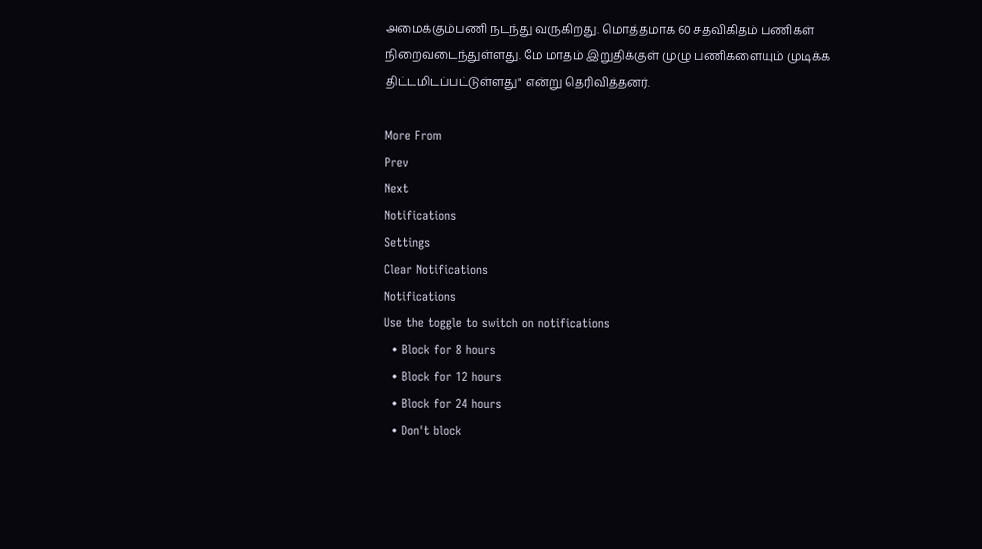அமைக்கும்பணி நடந்து வருகிறது. மொத்தமாக 60 சதவிகிதம் பணிகள் நிறைவடைந்துள்ளது. மே மாதம் இறுதிக்குள் முழு பணிகளையும் முடிக்க திட்டமிடப்பட்டுள்ளது" என்று தெரிவித்தனர்.

More From
Prev
Next
Notifications
Settings
Clear Notifications
Notifications
Use the toggle to switch on notifications
  • Block for 8 hours
  • Block for 12 hours
  • Block for 24 hours
  • Don't block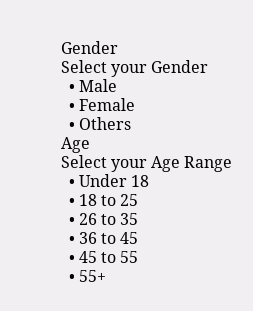Gender
Select your Gender
  • Male
  • Female
  • Others
Age
Select your Age Range
  • Under 18
  • 18 to 25
  • 26 to 35
  • 36 to 45
  • 45 to 55
  • 55+